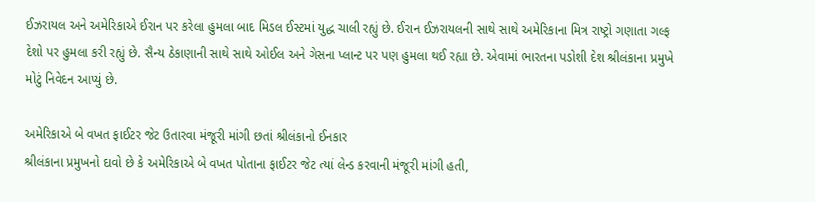ઈઝરાયલ અને અમેરિકાએ ઈરાન પર કરેલા હુમલા બાદ મિડલ ઈસ્ટમાં યુદ્ધ ચાલી રહ્યું છે. ઈરાન ઈઝરાયલની સાથે સાથે અમેરિકાના મિત્ર રાષ્ટ્રો ગણાતા ગલ્ફ દેશો પર હુમલા કરી રહ્યું છે. સૈન્ય ઠેકાણાની સાથે સાથે ઓઈલ અને ગેસના પ્લાન્ટ પર પણ હુમલા થઈ રહ્યા છે. એવામાં ભારતના પડોશી દેશ શ્રીલંકાના પ્રમુખે મોટું નિવેદન આપ્યું છે.

અમેરિકાએ બે વખત ફાઈટર જેટ ઉતારવા મંજૂરી માંગી છતાં શ્રીલંકાનો ઈનકાર
શ્રીલંકાના પ્રમુખનો દાવો છે કે અમેરિકાએ બે વખત પોતાના ફાઈટર જેટ ત્યાં લેન્ડ કરવાની મંજૂરી માંગી હતી,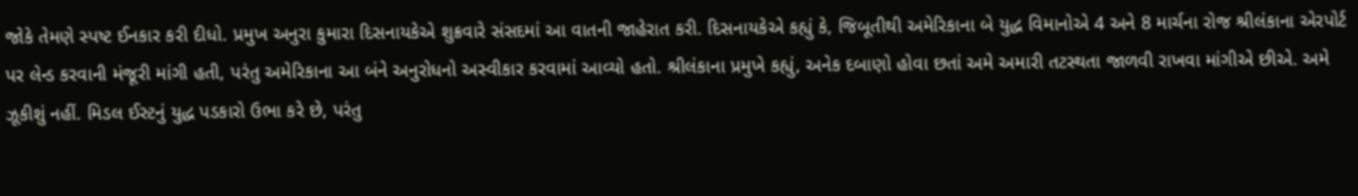જોકે તેમણે સ્પષ્ટ ઈનકાર કરી દીધો. પ્રમુખ અનુરા કુમારા દિસનાયકેએ શુક્રવારે સંસદમાં આ વાતની જાહેરાત કરી. દિસનાયકેએ કહ્યું કે, જિબૂતીથી અમેરિકાના બે યુદ્ધ વિમાનોએ 4 અને 8 માર્ચના રોજ શ્રીલંકાના એરપોર્ટ પર લેન્ડ કરવાની મંજૂરી માંગી હતી, પરંતુ અમેરિકાના આ બંને અનુરોધનો અસ્વીકાર કરવામાં આવ્યો હતો. શ્રીલંકાના પ્રમુખે કહ્યું, અનેક દબાણો હોવા છતાં અમે અમારી તટસ્થતા જાળવી રાખવા માંગીએ છીએ. અમે ઝૂકીશું નહીં. મિડલ ઈસ્ટનું યુદ્ધ પડકારો ઉભા કરે છે, પરંતુ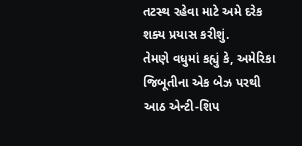તટસ્થ રહેવા માટે અમે દરેક શક્ય પ્રયાસ કરીશું.
તેમણે વધુમાં કહ્યું કે, અમેરિકા જિબૂતીના એક બેઝ પરથી આઠ એન્ટી-શિપ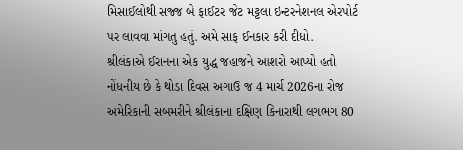મિસાઈલોથી સજ્જ બે ફાઈટર જેટ મટ્ટલા ઇન્ટરનેશનલ એરપોર્ટ પર લાવવા માંગતુ હતું. અમે સાફ ઈનકાર કરી દીધો.
શ્રીલંકાએ ઈરાનના એક યુદ્ધ જહાજને આશરો આપ્યો હતો
નોંધનીય છે કે થોડા દિવસ અગાઉ જ 4 માર્ચ 2026ના રોજ અમેરિકાની સબમરીને શ્રીલંકાના દક્ષિણ કિનારાથી લગભગ 80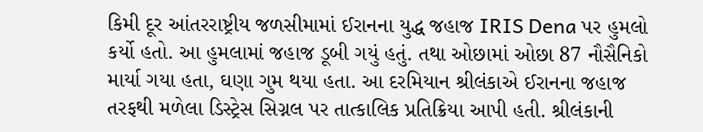કિમી દૂર આંતરરાષ્ટ્રીય જળસીમામાં ઈરાનના યુદ્ધ જહાજ IRIS Dena પર હુમલો કર્યો હતો. આ હુમલામાં જહાજ ડૂબી ગયું હતું. તથા ઓછામાં ઓછા 87 નૌસૈનિકો માર્યા ગયા હતા, ઘણા ગુમ થયા હતા. આ દરમિયાન શ્રીલંકાએ ઈરાનના જહાજ તરફથી મળેલા ડિસ્ટ્રેસ સિગ્નલ પર તાત્કાલિક પ્રતિક્રિયા આપી હતી. શ્રીલંકાની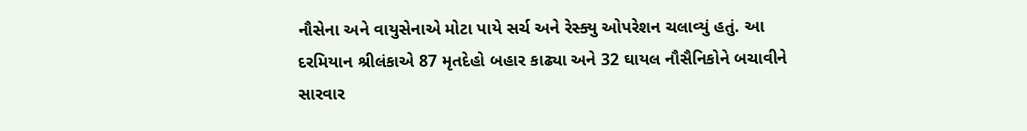નૌસેના અને વાયુસેનાએ મોટા પાયે સર્ચ અને રેસ્ક્યુ ઓપરેશન ચલાવ્યું હતું. આ દરમિયાન શ્રીલંકાએ 87 મૃતદેહો બહાર કાઢ્યા અને 32 ઘાયલ નૌસૈનિકોને બચાવીને સારવાર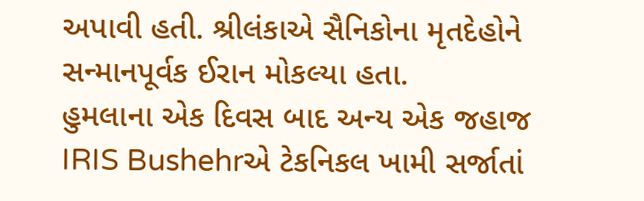અપાવી હતી. શ્રીલંકાએ સૈનિકોના મૃતદેહોને સન્માનપૂર્વક ઈરાન મોકલ્યા હતા.
હુમલાના એક દિવસ બાદ અન્ય એક જહાજ IRIS Bushehrએ ટેકનિકલ ખામી સર્જાતાં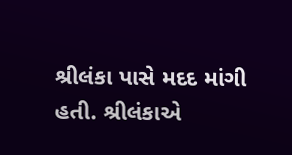શ્રીલંકા પાસે મદદ માંગી હતી. શ્રીલંકાએ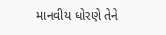માનવીય ધોરણે તેને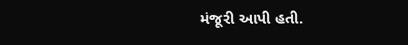મંજૂરી આપી હતી.